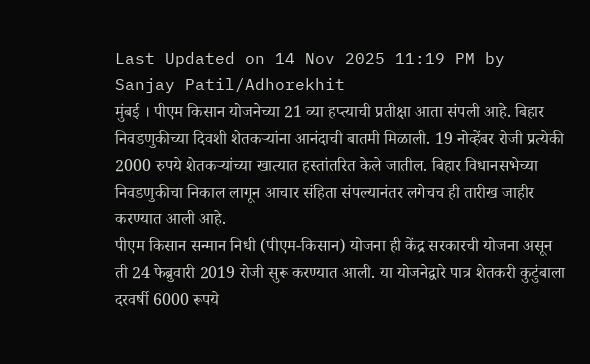Last Updated on 14 Nov 2025 11:19 PM by Sanjay Patil/Adhorekhit
मुंबई । पीएम किसान योजनेच्या 21 व्या हप्त्याची प्रतीक्षा आता संपली आहे. बिहार निवडणुकीच्या दिवशी शेतकऱ्यांना आनंदाची बातमी मिळाली. 19 नोव्हेंबर रोजी प्रत्येकी 2000 रुपये शेतकऱ्यांच्या खात्यात हस्तांतरित केले जातील. बिहार विधानसभेच्या निवडणुकीचा निकाल लागून आचार संहिता संपल्यानंतर लगेचच ही तारीख जाहीर करण्यात आली आहे.
पीएम किसान सन्मान निधी (पीएम-किसान) योजना ही केंद्र सरकारची योजना असून ती 24 फेब्रुवारी 2019 रोजी सुरू करण्यात आली. या योजनेद्वारे पात्र शेतकरी कुटुंबाला दरवर्षी 6000 रूपये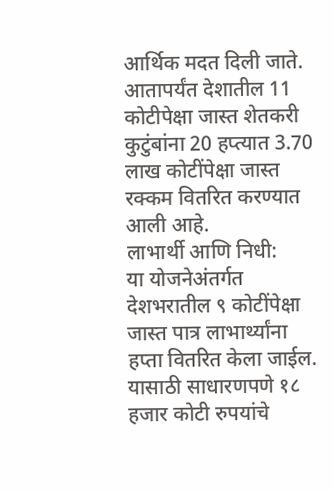आर्थिक मदत दिली जाते. आतापर्यंत देशातील 11 कोटीपेक्षा जास्त शेतकरी कुटुंबांना 20 हप्त्यात 3.70 लाख कोटींपेक्षा जास्त रक्कम वितरित करण्यात आली आहे.
लाभार्थी आणि निधी:
या योजनेअंतर्गत देशभरातील ९ कोटींपेक्षा जास्त पात्र लाभार्थ्यांना हप्ता वितरित केला जाईल. यासाठी साधारणपणे १८ हजार कोटी रुपयांचे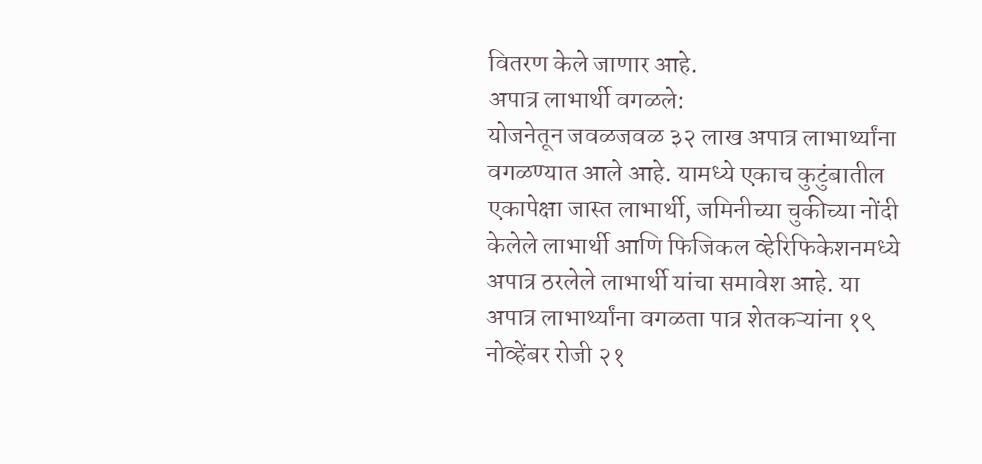वितरण केले जाणार आहे.
अपात्र लाभार्थी वगळले:
योजनेतून जवळजवळ ३२ लाख अपात्र लाभार्थ्यांना वगळण्यात आले आहे. यामध्ये एकाच कुटुंबातील एकापेक्षा जास्त लाभार्थी, जमिनीच्या चुकीच्या नोंदी केलेले लाभार्थी आणि फिजिकल व्हेरिफिकेशनमध्ये अपात्र ठरलेले लाभार्थी यांचा समावेश आहे. या अपात्र लाभार्थ्यांना वगळता पात्र शेतकऱ्यांना १९ नोव्हेंबर रोजी २१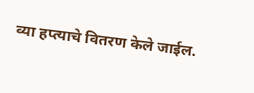व्या हप्त्याचे वितरण केले जाईल.